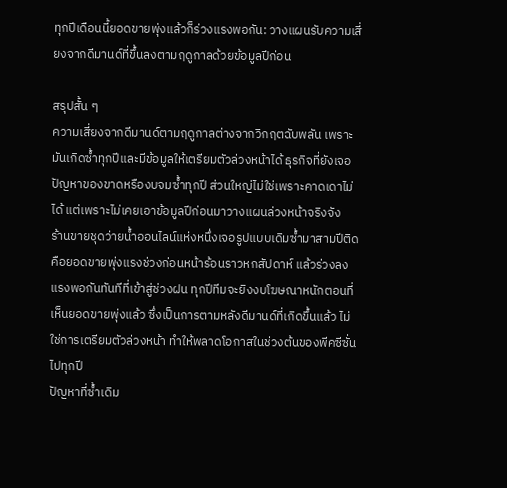ทุกปีเดือนนี้ยอดขายพุ่งแล้วก็ร่วงแรงพอกัน: วางแผนรับความเสี่ยงจากดีมานด์ที่ขึ้นลงตามฤดูกาลด้วยข้อมูลปีก่อน

สรุปสั้น ๆ
ความเสี่ยงจากดีมานด์ตามฤดูกาลต่างจากวิกฤตฉับพลัน เพราะมันเกิดซ้ำทุกปีและมีข้อมูลให้เตรียมตัวล่วงหน้าได้ ธุรกิจที่ยังเจอปัญหาของขาดหรืองบจมซ้ำทุกปี ส่วนใหญ่ไม่ใช่เพราะคาดเดาไม่ได้ แต่เพราะไม่เคยเอาข้อมูลปีก่อนมาวางแผนล่วงหน้าจริงจัง
ร้านขายชุดว่ายน้ำออนไลน์แห่งหนึ่งเจอรูปแบบเดิมซ้ำมาสามปีติด คือยอดขายพุ่งแรงช่วงก่อนหน้าร้อนราวหกสัปดาห์ แล้วร่วงลงแรงพอกันทันทีที่เข้าสู่ช่วงฝน ทุกปีทีมจะยิงงบโฆษณาหนักตอนที่เห็นยอดขายพุ่งแล้ว ซึ่งเป็นการตามหลังดีมานด์ที่เกิดขึ้นแล้ว ไม่ใช่การเตรียมตัวล่วงหน้า ทำให้พลาดโอกาสในช่วงต้นของพีคซีซั่นไปทุกปี
ปัญหาที่ซ้ำเดิม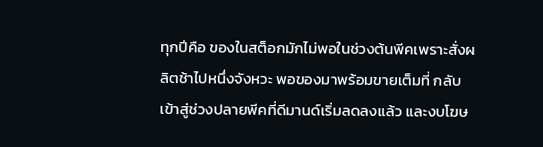ทุกปีคือ ของในสต็อกมักไม่พอในช่วงต้นพีคเพราะสั่งผลิตช้าไปหนึ่งจังหวะ พอของมาพร้อมขายเต็มที่ กลับเข้าสู่ช่วงปลายพีคที่ดีมานด์เริ่มลดลงแล้ว และงบโฆษ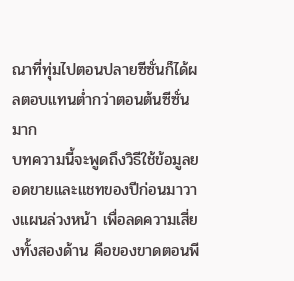ณาที่ทุ่มไปตอนปลายซีซั่นก็ได้ผลตอบแทนต่ำกว่าตอนต้นซีซั่นมาก
บทความนี้จะพูดถึงวิธีใช้ข้อมูลยอดขายและแชทของปีก่อนมาวางแผนล่วงหน้า เพื่อลดความเสี่ยงทั้งสองด้าน คือของขาดตอนพี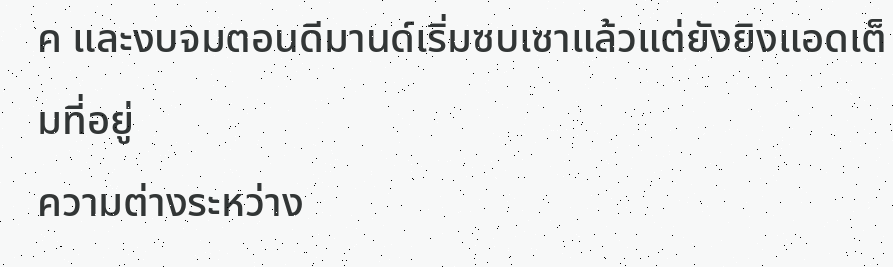ค และงบจมตอนดีมานด์เริ่มซบเซาแล้วแต่ยังยิงแอดเต็มที่อยู่
ความต่างระหว่าง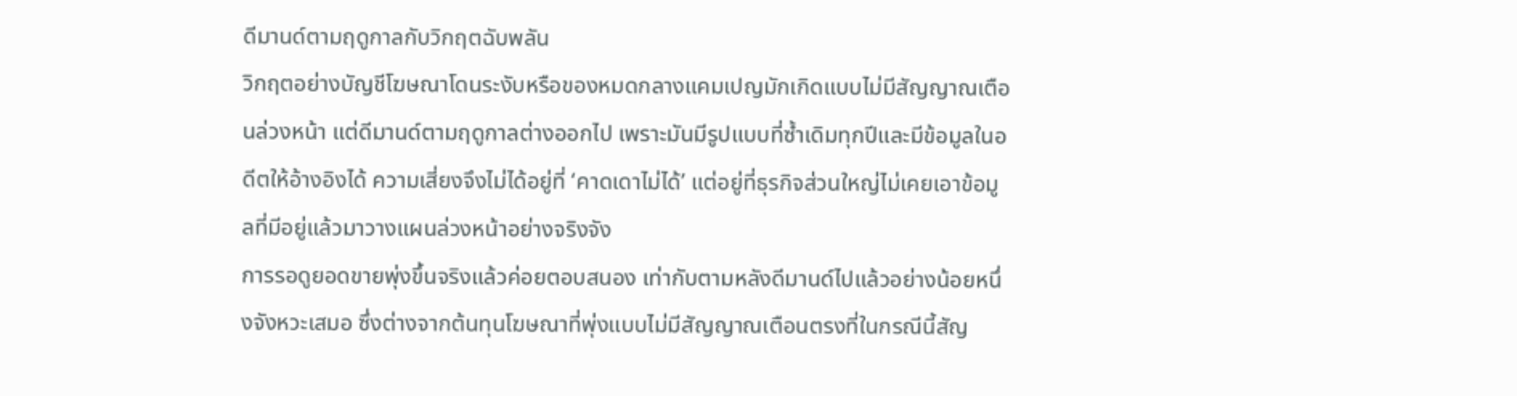ดีมานด์ตามฤดูกาลกับวิกฤตฉับพลัน
วิกฤตอย่างบัญชีโฆษณาโดนระงับหรือของหมดกลางแคมเปญมักเกิดแบบไม่มีสัญญาณเตือนล่วงหน้า แต่ดีมานด์ตามฤดูกาลต่างออกไป เพราะมันมีรูปแบบที่ซ้ำเดิมทุกปีและมีข้อมูลในอดีตให้อ้างอิงได้ ความเสี่ยงจึงไม่ได้อยู่ที่ ‘คาดเดาไม่ได้’ แต่อยู่ที่ธุรกิจส่วนใหญ่ไม่เคยเอาข้อมูลที่มีอยู่แล้วมาวางแผนล่วงหน้าอย่างจริงจัง
การรอดูยอดขายพุ่งขึ้นจริงแล้วค่อยตอบสนอง เท่ากับตามหลังดีมานด์ไปแล้วอย่างน้อยหนึ่งจังหวะเสมอ ซึ่งต่างจากต้นทุนโฆษณาที่พุ่งแบบไม่มีสัญญาณเตือนตรงที่ในกรณีนี้สัญ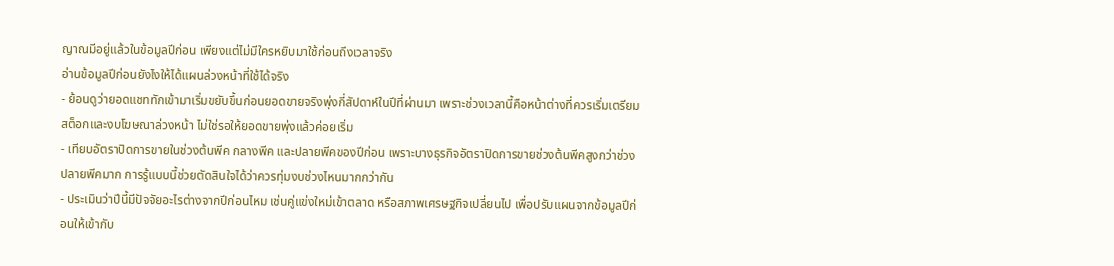ญาณมีอยู่แล้วในข้อมูลปีก่อน เพียงแต่ไม่มีใครหยิบมาใช้ก่อนถึงเวลาจริง
อ่านข้อมูลปีก่อนยังไงให้ได้แผนล่วงหน้าที่ใช้ได้จริง
- ย้อนดูว่ายอดแชททักเข้ามาเริ่มขยับขึ้นก่อนยอดขายจริงพุ่งกี่สัปดาห์ในปีที่ผ่านมา เพราะช่วงเวลานี้คือหน้าต่างที่ควรเริ่มเตรียมสต็อกและงบโฆษณาล่วงหน้า ไม่ใช่รอให้ยอดขายพุ่งแล้วค่อยเริ่ม
- เทียบอัตราปิดการขายในช่วงต้นพีค กลางพีค และปลายพีคของปีก่อน เพราะบางธุรกิจอัตราปิดการขายช่วงต้นพีคสูงกว่าช่วงปลายพีคมาก การรู้แบบนี้ช่วยตัดสินใจได้ว่าควรทุ่มงบช่วงไหนมากกว่ากัน
- ประเมินว่าปีนี้มีปัจจัยอะไรต่างจากปีก่อนไหม เช่นคู่แข่งใหม่เข้าตลาด หรือสภาพเศรษฐกิจเปลี่ยนไป เพื่อปรับแผนจากข้อมูลปีก่อนให้เข้ากับ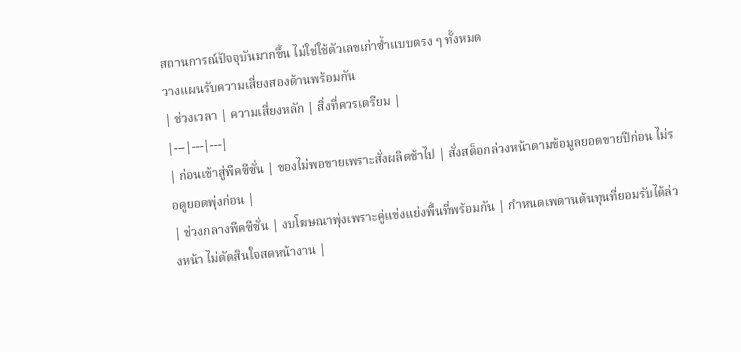สถานการณ์ปัจจุบันมากขึ้น ไม่ใช่ใช้ตัวเลขเก่าซ้ำแบบตรง ๆ ทั้งหมด
วางแผนรับความเสี่ยงสองด้านพร้อมกัน
| ช่วงเวลา | ความเสี่ยงหลัก | สิ่งที่ควรเตรียม |
|---|---|---|
| ก่อนเข้าสู่พีคซีซั่น | ของไม่พอขายเพราะสั่งผลิตช้าไป | สั่งสต็อกล่วงหน้าตามข้อมูลยอดขายปีก่อน ไม่รอดูยอดพุ่งก่อน |
| ช่วงกลางพีคซีซั่น | งบโฆษณาพุ่งเพราะคู่แข่งแย่งพื้นที่พร้อมกัน | กำหนดเพดานต้นทุนที่ยอมรับได้ล่วงหน้า ไม่ตัดสินใจสดหน้างาน |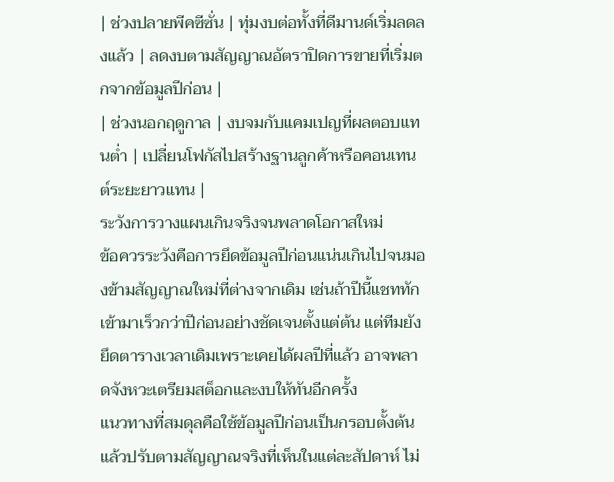| ช่วงปลายพีคซีซั่น | ทุ่มงบต่อทั้งที่ดีมานด์เริ่มลดลงแล้ว | ลดงบตามสัญญาณอัตราปิดการขายที่เริ่มตกจากข้อมูลปีก่อน |
| ช่วงนอกฤดูกาล | งบจมกับแคมเปญที่ผลตอบแทนต่ำ | เปลี่ยนโฟกัสไปสร้างฐานลูกค้าหรือคอนเทนต์ระยะยาวแทน |
ระวังการวางแผนเกินจริงจนพลาดโอกาสใหม่
ข้อควรระวังคือการยึดข้อมูลปีก่อนแน่นเกินไปจนมองข้ามสัญญาณใหม่ที่ต่างจากเดิม เช่นถ้าปีนี้แชททักเข้ามาเร็วกว่าปีก่อนอย่างชัดเจนตั้งแต่ต้น แต่ทีมยังยึดตารางเวลาเดิมเพราะเคยได้ผลปีที่แล้ว อาจพลาดจังหวะเตรียมสต็อกและงบให้ทันอีกครั้ง
แนวทางที่สมดุลคือใช้ข้อมูลปีก่อนเป็นกรอบตั้งต้น แล้วปรับตามสัญญาณจริงที่เห็นในแต่ละสัปดาห์ ไม่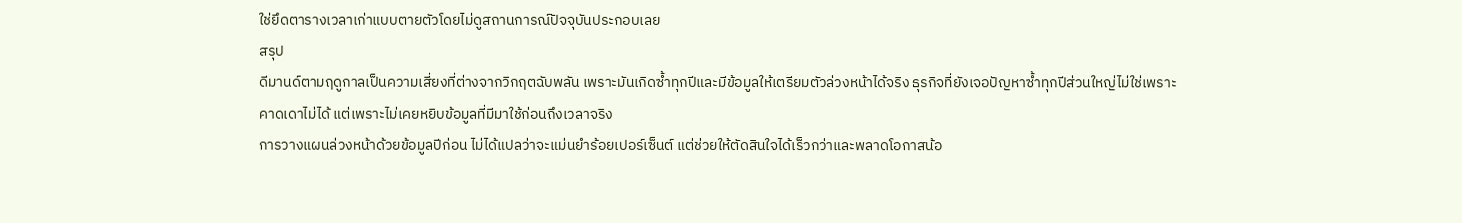ใช่ยึดตารางเวลาเก่าแบบตายตัวโดยไม่ดูสถานการณ์ปัจจุบันประกอบเลย
สรุป
ดีมานด์ตามฤดูกาลเป็นความเสี่ยงที่ต่างจากวิกฤตฉับพลัน เพราะมันเกิดซ้ำทุกปีและมีข้อมูลให้เตรียมตัวล่วงหน้าได้จริง ธุรกิจที่ยังเจอปัญหาซ้ำทุกปีส่วนใหญ่ไม่ใช่เพราะคาดเดาไม่ได้ แต่เพราะไม่เคยหยิบข้อมูลที่มีมาใช้ก่อนถึงเวลาจริง
การวางแผนล่วงหน้าด้วยข้อมูลปีก่อน ไม่ได้แปลว่าจะแม่นยำร้อยเปอร์เซ็นต์ แต่ช่วยให้ตัดสินใจได้เร็วกว่าและพลาดโอกาสน้อ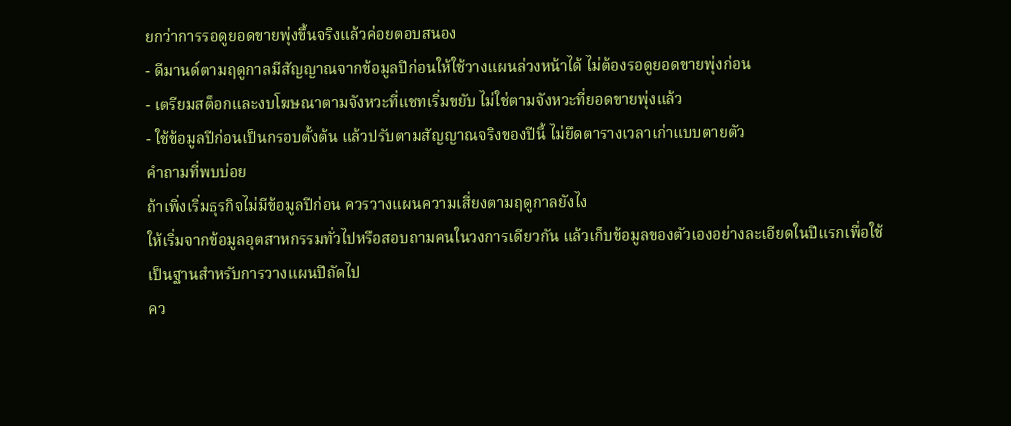ยกว่าการรอดูยอดขายพุ่งขึ้นจริงแล้วค่อยตอบสนอง
- ดีมานด์ตามฤดูกาลมีสัญญาณจากข้อมูลปีก่อนให้ใช้วางแผนล่วงหน้าได้ ไม่ต้องรอดูยอดขายพุ่งก่อน
- เตรียมสต็อกและงบโฆษณาตามจังหวะที่แชทเริ่มขยับ ไม่ใช่ตามจังหวะที่ยอดขายพุ่งแล้ว
- ใช้ข้อมูลปีก่อนเป็นกรอบตั้งต้น แล้วปรับตามสัญญาณจริงของปีนี้ ไม่ยึดตารางเวลาเก่าแบบตายตัว
คำถามที่พบบ่อย
ถ้าเพิ่งเริ่มธุรกิจไม่มีข้อมูลปีก่อน ควรวางแผนความเสี่ยงตามฤดูกาลยังไง
ให้เริ่มจากข้อมูลอุตสาหกรรมทั่วไปหรือสอบถามคนในวงการเดียวกัน แล้วเก็บข้อมูลของตัวเองอย่างละเอียดในปีแรกเพื่อใช้เป็นฐานสำหรับการวางแผนปีถัดไป
คว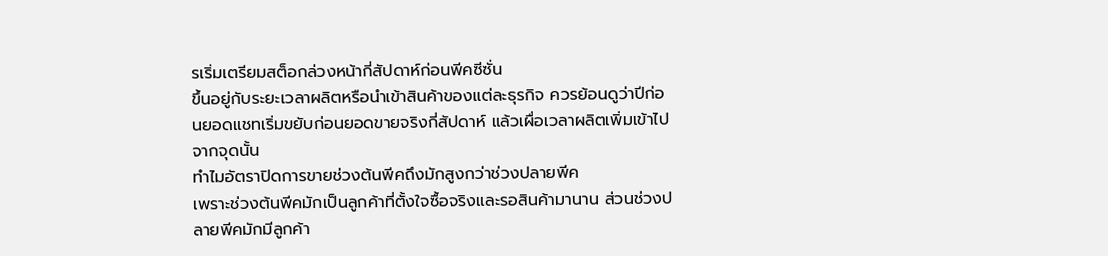รเริ่มเตรียมสต็อกล่วงหน้ากี่สัปดาห์ก่อนพีคซีซั่น
ขึ้นอยู่กับระยะเวลาผลิตหรือนำเข้าสินค้าของแต่ละธุรกิจ ควรย้อนดูว่าปีก่อนยอดแชทเริ่มขยับก่อนยอดขายจริงกี่สัปดาห์ แล้วเผื่อเวลาผลิตเพิ่มเข้าไปจากจุดนั้น
ทำไมอัตราปิดการขายช่วงต้นพีคถึงมักสูงกว่าช่วงปลายพีค
เพราะช่วงต้นพีคมักเป็นลูกค้าที่ตั้งใจซื้อจริงและรอสินค้ามานาน ส่วนช่วงปลายพีคมักมีลูกค้า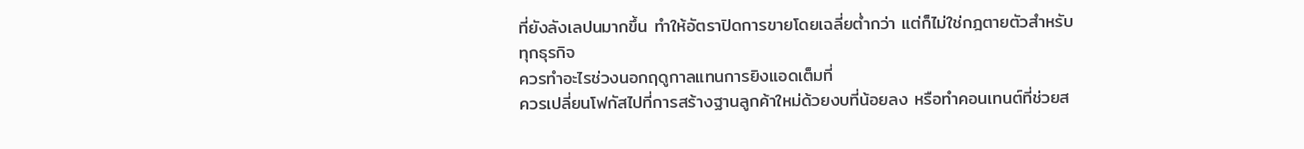ที่ยังลังเลปนมากขึ้น ทำให้อัตราปิดการขายโดยเฉลี่ยต่ำกว่า แต่ก็ไม่ใช่กฎตายตัวสำหรับทุกธุรกิจ
ควรทำอะไรช่วงนอกฤดูกาลแทนการยิงแอดเต็มที่
ควรเปลี่ยนโฟกัสไปที่การสร้างฐานลูกค้าใหม่ด้วยงบที่น้อยลง หรือทำคอนเทนต์ที่ช่วยส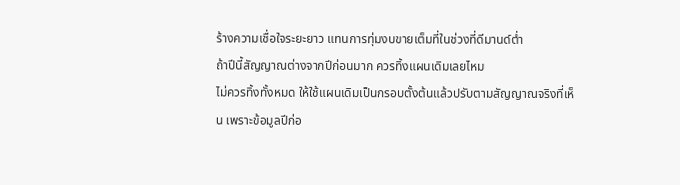ร้างความเชื่อใจระยะยาว แทนการทุ่มงบขายเต็มที่ในช่วงที่ดีมานด์ต่ำ
ถ้าปีนี้สัญญาณต่างจากปีก่อนมาก ควรทิ้งแผนเดิมเลยไหม
ไม่ควรทิ้งทั้งหมด ให้ใช้แผนเดิมเป็นกรอบตั้งต้นแล้วปรับตามสัญญาณจริงที่เห็น เพราะข้อมูลปีก่อ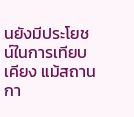นยังมีประโยชน์ในการเทียบเคียง แม้สถานกา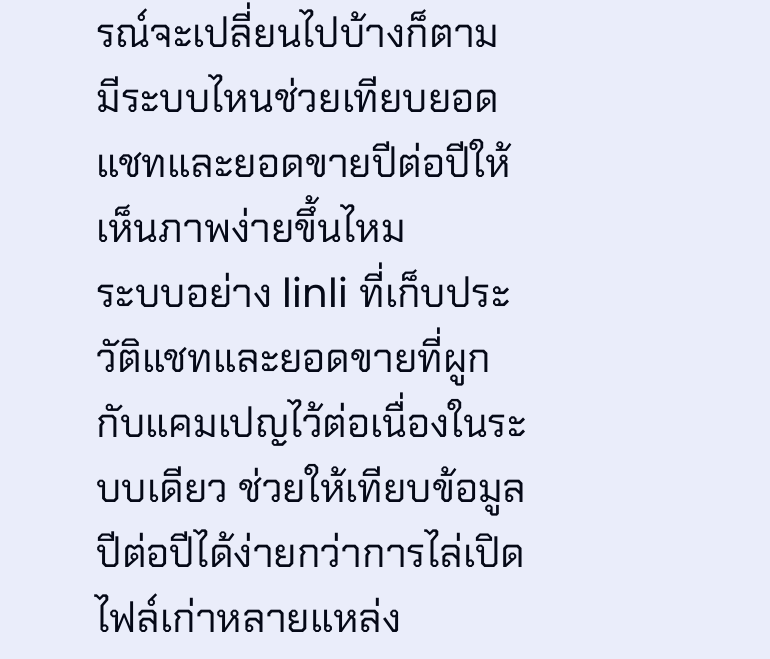รณ์จะเปลี่ยนไปบ้างก็ตาม
มีระบบไหนช่วยเทียบยอดแชทและยอดขายปีต่อปีให้เห็นภาพง่ายขึ้นไหม
ระบบอย่าง linli ที่เก็บประวัติแชทและยอดขายที่ผูกกับแคมเปญไว้ต่อเนื่องในระบบเดียว ช่วยให้เทียบข้อมูลปีต่อปีได้ง่ายกว่าการไล่เปิดไฟล์เก่าหลายแหล่ง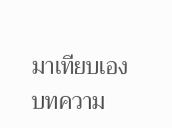มาเทียบเอง
บทความ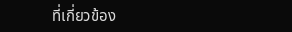ที่เกี่ยวข้อง